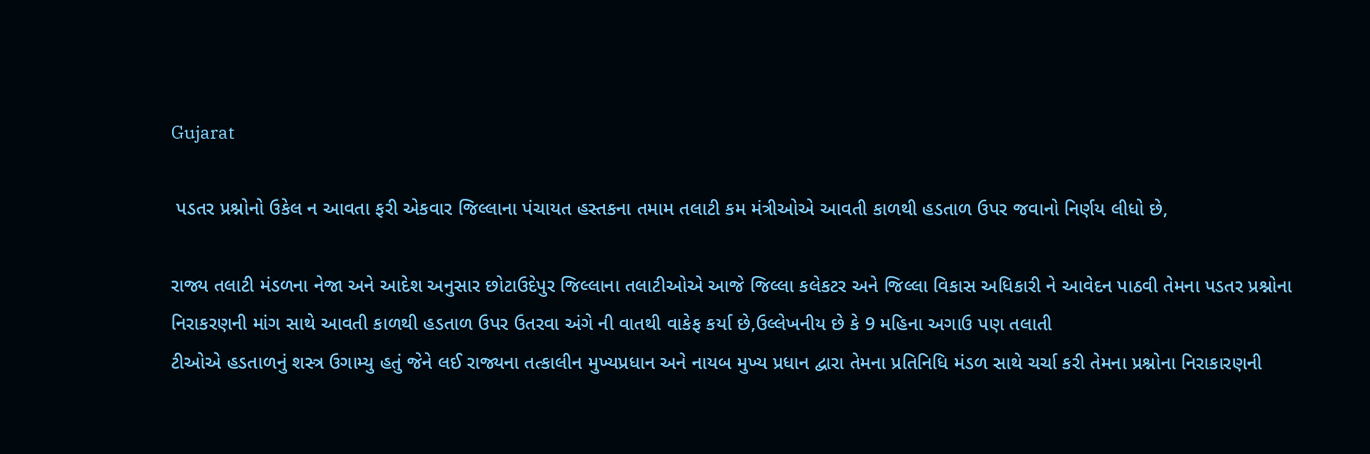Gujarat

 પડતર પ્રશ્નોનો ઉકેલ ન આવતા ફરી એકવાર જિલ્લાના પંચાયત હસ્તકના તમામ તલાટી કમ મંત્રીઓએ આવતી કાળથી હડતાળ ઉપર જવાનો નિર્ણય લીધો છે,

રાજ્ય તલાટી મંડળના નેજા અને આદેશ અનુસાર છોટાઉદેપુર જિલ્લાના તલાટીઓએ આજે જિલ્લા કલેકટર અને જિલ્લા વિકાસ અધિકારી ને આવેદન પાઠવી તેમના પડતર પ્રશ્નોના નિરાકરણની માંગ સાથે આવતી કાળથી હડતાળ ઉપર ઉતરવા અંગે ની વાતથી વાકેફ કર્યા છે,ઉલ્લેખનીય છે કે 9 મહિના અગાઉ પણ તલાતી
ટીઓએ હડતાળનું શસ્ત્ર ઉગામ્યુ હતું જેને લઈ રાજ્યના તત્કાલીન મુખ્યપ્રધાન અને નાયબ મુખ્ય પ્રધાન દ્વારા તેમના પ્રતિનિધિ મંડળ સાથે ચર્ચા કરી તેમના પ્રશ્નોના નિરાકારણની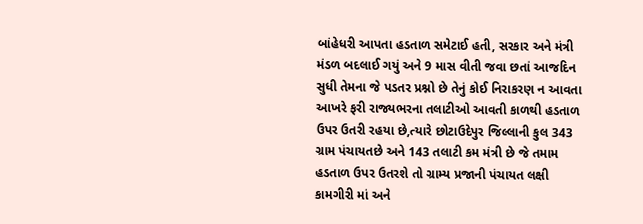બાંહેધરી આપતા હડતાળ સમેટાઈ હતી, સરકાર અને મંત્રી મંડળ બદલાઈ ગયું અને 9 માસ વીતી જવા છતાં આજદિન સુધી તેમના જે પડતર પ્રશ્નો છે તેનું કોઈ નિરાકરણ ન આવતા આખરે ફરી રાજ્યભરના તલાટીઓ આવતી કાળથી હડતાળ ઉપર ઉતરી રહયા છે,ત્યારે છોટાઉદેપુર જિલ્લાની કુલ 343 ગ્રામ પંચાયતછે અને 143 તલાટી કમ મંત્રી છે જે તમામ હડતાળ ઉપર ઉતરશે તો ગ્રામ્ય પ્રજાની પંચાયત લક્ષી કામગીરી માં અને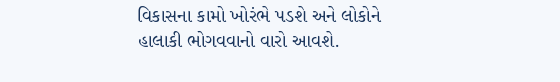વિકાસના કામો ખોરંભે પડશે અને લોકોને હાલાકી ભોગવવાનો વારો આવશે.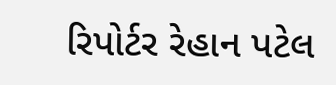રિપોર્ટર રેહાન પટેલ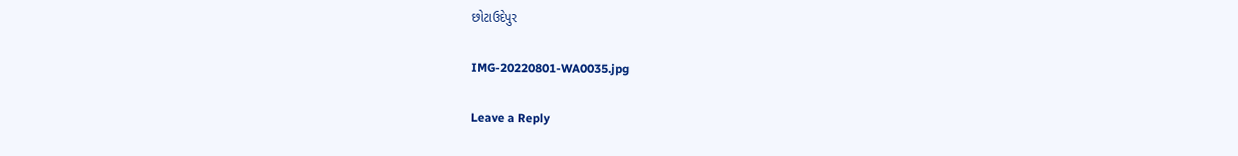છોટાઉદેપુર

IMG-20220801-WA0035.jpg

Leave a Reply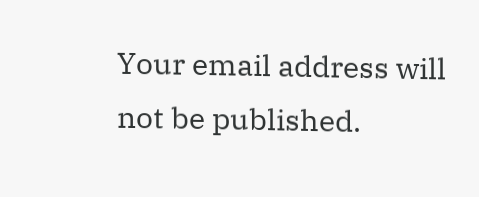Your email address will not be published.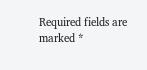Required fields are marked *